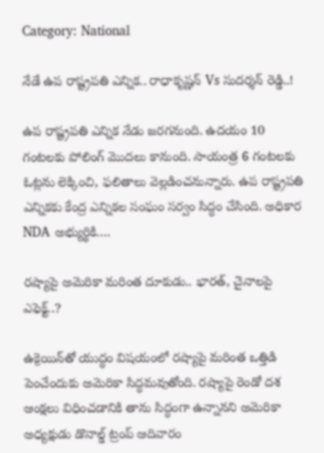Category: National

నేడే ఉప రాష్ట్రపతి ఎన్నిక.. రాధాకృష్ణన్ Vs సుదర్శన్ రెడ్డి..!

ఉప రాష్ట్రపతి ఎన్నిక నేడు జరగనుంది. ఉదయం 10 గంటలకు పోలింగ్ మొదలు కానుంది. సాయంత్ర 6 గంటలకు ఓట్లను లెక్కించి, ఫలితాలు వెల్లడించనున్నారు. ఉప రాష్ట్రపతి ఎన్నికకు కేంద్ర ఎన్నికల సంఘం సర్వం సిద్ధం చేసింది. అధికార NDA అభ్యుర్థికి….

రష్యాపై అమెరికా మరింత దూకుడు.. భారత్, చైనాలపై ఎఫెక్ట్..?

ఉక్రెయిన్‌తో యుద్ధం విషయంలో రష్యాపై మరింత ఒత్తిడి పెంచేందుకు అమెరికా సిద్ధమవుతోంది. రష్యాపై రెండో దశ ఆంక్షలు విధించడానికి తాను సిద్ధంగా ఉన్నానని అమెరికా అధ్యక్షుడు డొనాల్డ్ ట్రంప్ ఆదివారం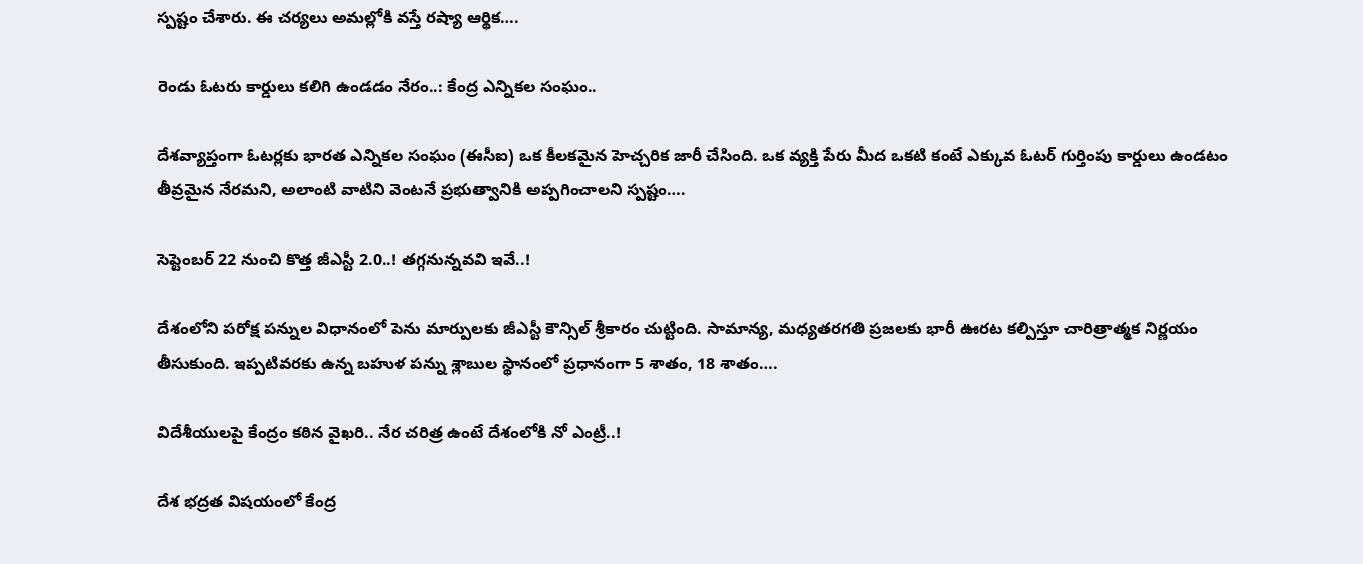స్పష్టం చేశారు. ఈ చర్యలు అమల్లోకి వస్తే రష్యా ఆర్థిక….

రెండు ఓటరు కార్డులు కలిగి ఉండడం నేరం..: కేంద్ర ఎన్నికల సంఘం..

దేశవ్యాప్తంగా ఓటర్లకు భారత ఎన్నికల సంఘం (ఈసీఐ) ఒక కీలకమైన హెచ్చరిక జారీ చేసింది. ఒక వ్యక్తి పేరు మీద ఒకటి కంటే ఎక్కువ ఓటర్ గుర్తింపు కార్డులు ఉండటం తీవ్రమైన నేరమని, అలాంటి వాటిని వెంటనే ప్రభుత్వానికి అప్పగించాలని స్పష్టం….

సెప్టెంబర్ 22 నుంచి కొత్త జీఎస్టీ 2.0..! తగ్గనున్నవవి ఇవే..!

దేశంలోని పరోక్ష పన్నుల విధానంలో పెను మార్పులకు జీఎస్టీ కౌన్సిల్ శ్రీకారం చుట్టింది. సామాన్య, మధ్యతరగతి ప్రజలకు భారీ ఊరట కల్పిస్తూ చారిత్రాత్మక నిర్ణయం తీసుకుంది. ఇప్పటివరకు ఉన్న బహుళ పన్ను శ్లాబుల స్థానంలో ప్రధానంగా 5 శాతం, 18 శాతం….

విదేశీయులపై కేంద్రం కఠిన వైఖరి.. నేర చరిత్ర ఉంటే దేశంలోకి నో ఎంట్రీ..!

దేశ భద్రత విషయంలో కేంద్ర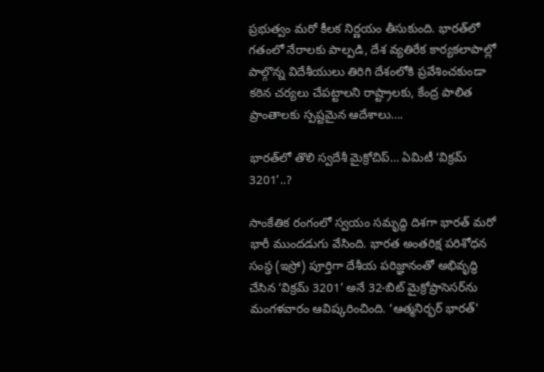ప్రభుత్వం మరో కీలక నిర్ణయం తీసుకుంది. భారత్‌లో గతంలో నేరాలకు పాల్పడి, దేశ వ్యతిరేక కార్యకలాపాల్లో పాల్గొన్న విదేశీయులు తిరిగి దేశంలోకి ప్రవేశించకుండా కఠిన చర్యలు చేపట్టాలని రాష్ట్రాలకు, కేంద్ర పాలిత ప్రాంతాలకు స్పష్టమైన ఆదేశాలు….

భారత్‌లో తొలి స్వదేశీ మైక్రోచిప్… ఏమిటీ ‘విక్రమ్ 3201’..?

సాంకేతిక రంగంలో స్వయం సమృద్ధి దిశగా భారత్ మరో భారీ ముందడుగు వేసింది. భారత అంతరిక్ష పరిశోధన సంస్థ (ఇస్రో) పూర్తిగా దేశీయ పరిజ్ఞానంతో అభివృద్ధి చేసిన ‘విక్రమ్ 3201’ అనే 32-బిట్ మైక్రోప్రాసెసర్‌ను మంగళవారం ఆవిష్కరించింది. ‘ఆత్మనిర్భర్ భారత్’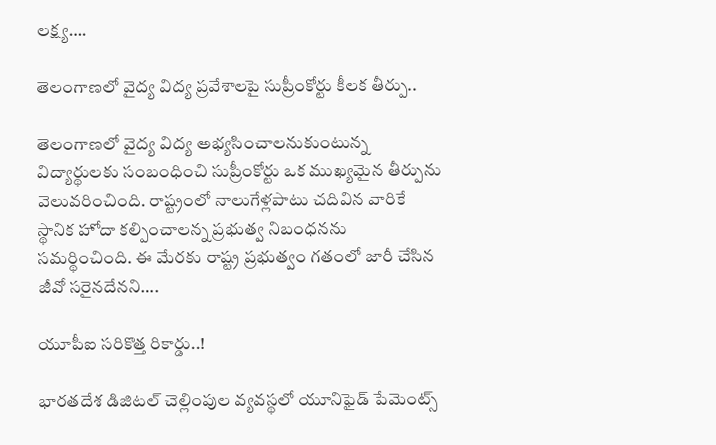లక్ష్య….

తెలంగాణలో వైద్య విద్య ప్రవేశాలపై సుప్రీంకోర్టు కీలక తీర్పు..

తెలంగాణలో వైద్య విద్య అభ్యసించాలనుకుంటున్న విద్యార్థులకు సంబంధించి సుప్రీంకోర్టు ఒక ముఖ్యమైన తీర్పును వెలువరించింది. రాష్ట్రంలో నాలుగేళ్లపాటు చదివిన వారికే స్థానిక హోదా కల్పించాలన్న ప్రభుత్వ నిబంధనను సమర్థించింది. ఈ మేరకు రాష్ట్ర ప్రభుత్వం గతంలో జారీ చేసిన జీవో సరైనదేనని….

యూపీఐ సరికొత్త రికార్డు..!

భారతదేశ డిజిటల్ చెల్లింపుల వ్యవస్థలో యూనిఫైడ్ పేమెంట్స్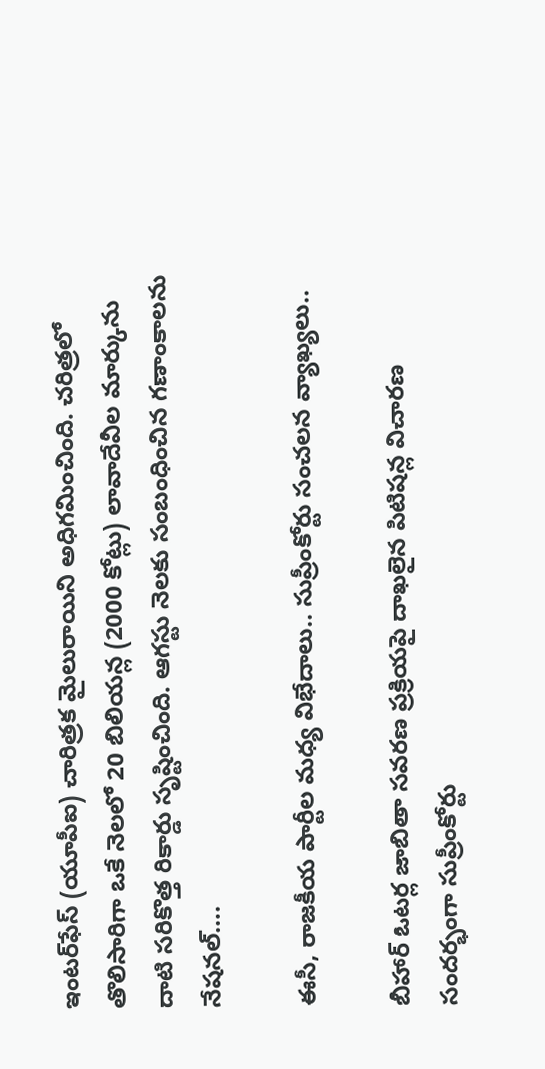ఇంటర్‌ఫేస్ (యూపీఐ) చారిత్రక మైలురాయిని అధిగమించింది. చరిత్రలో తొలిసారిగా ఒకే నెలలో 20 బిలియన్ల (2000 కోట్లు) లావాదేవీల మార్కును దాటి సరికొత్త రికార్డు సృష్టించింది. ఆగస్టు నెలకు సంబంధించిన గణాంకాలను నేషనల్….

ఈసీ, రాజకీయ పార్టీల మధ్య విభేదాలు.. సుప్రీంకోర్టు సంచలన వ్యాఖ్యలు..

బీహార్ ఓటర్ల జాబితా సవరణ ప్రక్రియపై దాఖలైన పిటిషన్ల విచారణ సందర్భంగా సుప్రీంకోర్టు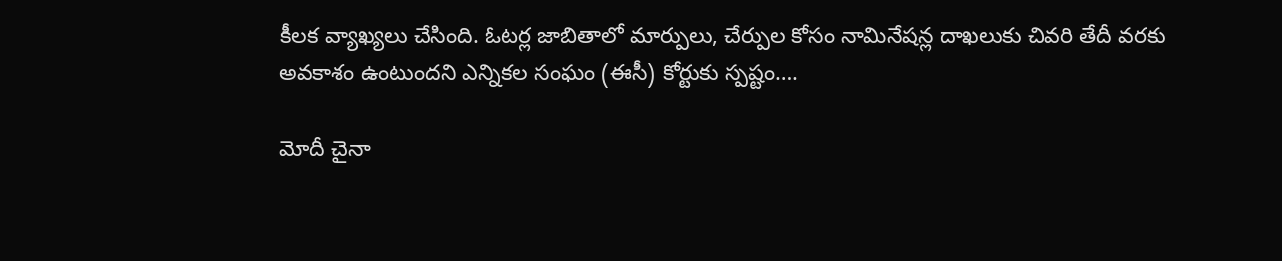కీలక వ్యాఖ్యలు చేసింది. ఓటర్ల జాబితాలో మార్పులు, చేర్పుల కోసం నామినేషన్ల దాఖలుకు చివరి తేదీ వరకు అవకాశం ఉంటుందని ఎన్నికల సంఘం (ఈసీ) కోర్టుకు స్పష్టం….

మోదీ చైనా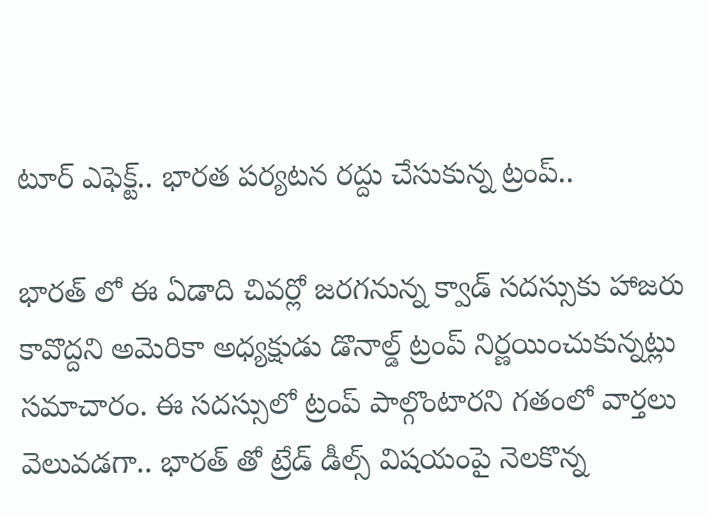టూర్ ఎఫెక్ట్.. భారత పర్యటన రద్దు చేసుకున్న ట్రంప్..

భారత్ లో ఈ ఏడాది చివర్లో జరగనున్న క్వాడ్ సదస్సుకు హాజరు కావొద్దని అమెరికా అధ్యక్షుడు డొనాల్డ్ ట్రంప్ నిర్ణయించుకున్నట్లు సమాచారం. ఈ సదస్సులో ట్రంప్ పాల్గొంటారని గతంలో వార్తలు వెలువడగా.. భారత్ తో ట్రేడ్ డీల్స్ విషయంపై నెలకొన్న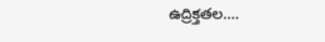ఉద్రిక్తతల….